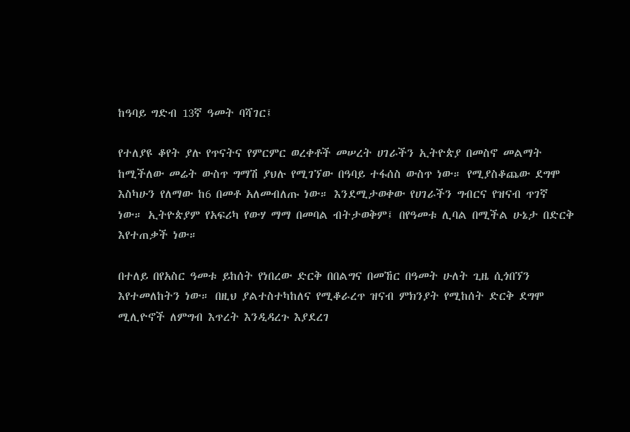ከዓባይ ግድብ 13ኛ ዓመት ባሻገር፤

የተለያዩ ቆየት ያሉ የጥናትና የምርምር ወረቀቶች መሠረት ሀገራችን ኢትዮጵያ በመስኖ መልማት ከሚችለው መሬት ውስጥ ግማሽ ያህሉ የሚገኘው በዓባይ ተፋሰስ ውስጥ ነው። የሚያስቆጨው ደግሞ እስካሁን የለማው ከ6 በመቶ አለመብለጡ ነው። እንደሚታወቀው የሀገራችን ግብርና የዝናብ ጥገኛ ነው። ኢትዮጵያም የአፍሪካ የውሃ ማማ በመባል ብትታወቅም፤ በየዓመቱ ሊባል በሚችል ሁኔታ በድርቅ እየተጠቃች ነው።

በተለይ በየአስር ዓመቱ ይከሰት የነበረው ድርቅ በበልግና በመኸር በዓመት ሁለት ጊዜ ሲጎበኘን እየተመለከትን ነው። በዚህ ያልተስተካከለና የሚቆራረጥ ዝናብ ምክንያት የሚከሰት ድርቅ ደግሞ ሚሊዮኖች ለምግብ እጥረት እንዲዳረጉ እያደረገ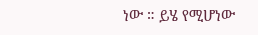ነው ። ይሄ የሚሆነው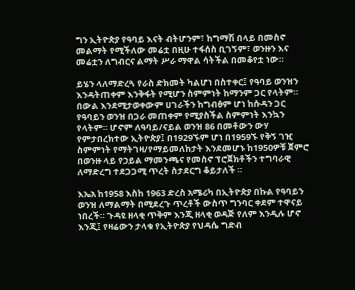ግን ኢትዮጵያ የዓባይ እናት ብትሆንም፣ ከግማሽ በላይ በመስኖ መልማት የሚችለው መሬቷ በዚሁ ተፋሰስ ቢገኝም፣ ወንዙን እና መሬቷን ለግብርና ልማት ሥራ ማዋል ሳትችል በመቆየቷ ነው።

ይሄን ላለማድረጓ የራስ ድክመት ካልሆነ በስተቀር፤ የዓባይ ወንዝን እንዳትጠቀም እንቅፋት የሚሆን ስምምነት ከማንም ጋር የላትም። በውል እንደሚታወቀውም ሀገራችን ከግብፅም ሆነ ከሱዳን ጋር የዓባይን ወንዝ በጋራ መጠቀም የሚያስችል ስምምነት እንኳን የላትም። ሆኖም ለዓባይ/ናይል ወንዝ 86 በመቶውን ውሃ የምታበረክተው ኢትዮጵያ፤ በ1929ኙም ሆነ በ1959ኙ የቅኝ ገዢ ስምምነት የማትገዛ/የማይመለከታት እንደመሆኑ ከ1950ዎቹ ጀምሮ በወንዙ ላይ የኃይል ማመንጫና የመስኖ ፕሮጀክቶችን ተግባራዊ ለማድረግ ተደጋጋሚ ጥረት ስታደርግ ቆይታለች ።

እኤአ ከ1958 እስከ 1963 ድረስ አሜሪካ በኢትዮጵያ በኩል የዓባይን ወንዝ ለማልማት በሚደረጉ ጥረቶች ውስጥ ግንባር ቀደም ተዋናይ ነበረች። ጉዳዩ ዘላቂ ጥቅም እንጂ ዘላቂ ወዳጅ የለም እንዲሉ ሆኖ እንጂ፤ የዛሬውን ታላቁ የኢትዮጵያ የህዳሴ ግድብ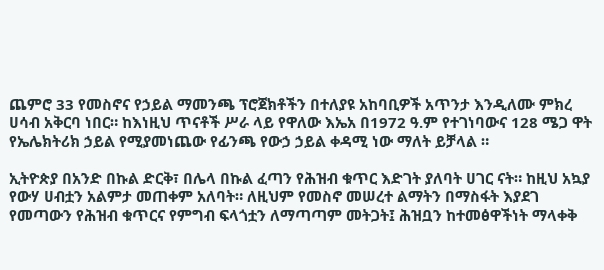ጨምሮ 33 የመስኖና የኃይል ማመንጫ ፕሮጀክቶችን በተለያዩ አከባቢዎች አጥንታ እንዲለሙ ምክረ ሀሳብ አቅርባ ነበር። ከእነዚህ ጥናቶች ሥራ ላይ የዋለው እኤአ በ1972 ዓ.ም የተገነባውና 128 ሜጋ ዋት የኤሌክትሪክ ኃይል የሚያመነጨው የፊንጫ የውኃ ኃይል ቀዳሚ ነው ማለት ይቻላል ።

ኢትዮጵያ በአንድ በኩል ድርቅ፣ በሌላ በኩል ፈጣን የሕዝብ ቁጥር እድገት ያለባት ሀገር ናት። ከዚህ አኳያ የውሃ ሀብቷን አልምታ መጠቀም አለባት። ለዚህም የመስኖ መሠረተ ልማትን በማስፋት እያደገ የመጣውን የሕዝብ ቁጥርና የምግብ ፍላጎቷን ለማጣጣም መትጋት፤ ሕዝቧን ከተመፅዋችነት ማላቀቅ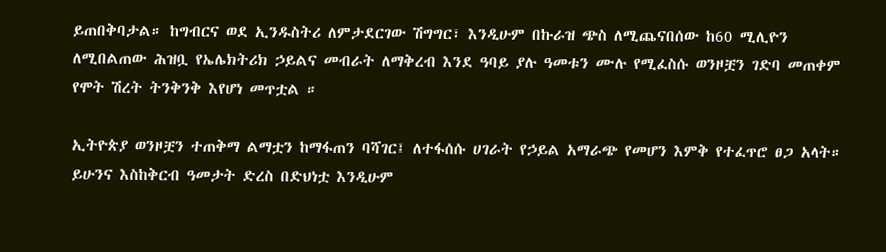ይጠበቅባታል። ከግብርና ወደ ኢንዱስትሪ ለምታደርገው ሽግግር፣ እንዲሁም በኩራዝ ጭስ ለሚጨናበሰው ከ60 ሚሊዮን ለሚበልጠው ሕዝቧ የኤሌክትሪክ ኃይልና መብራት ለማቅረብ እንደ ዓባይ ያሉ ዓመቱን ሙሉ የሚፈስሱ ወንዞቿን ገድባ መጠቀም የሞት ሽረት ትንቅንቅ እየሆነ መጥቷል ።

ኢትዮጵያ ወንዞቿን ተጠቅማ ልማቷን ከማፋጠን ባሻገር፤ ለተፋሰሱ ሀገራት የኃይል አማራጭ የመሆን እምቅ የተፈጥሮ ፀጋ አላት። ይሁንና እስከቅርብ ዓመታት ድረስ በድህነቷ እንዲሁም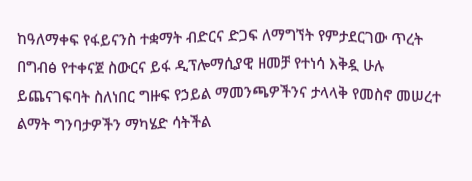ከዓለማቀፍ የፋይናንስ ተቋማት ብድርና ድጋፍ ለማግኘት የምታደርገው ጥረት በግብፅ የተቀናጀ ስውርና ይፋ ዲፕሎማሲያዊ ዘመቻ የተነሳ እቅዷ ሁሉ ይጨናገፍባት ስለነበር ግዙፍ የኃይል ማመንጫዎችንና ታላላቅ የመስኖ መሠረተ ልማት ግንባታዎችን ማካሄድ ሳትችል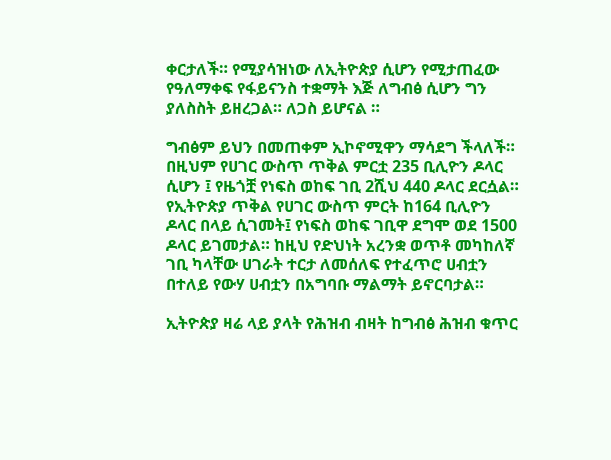ቀርታለች። የሚያሳዝነው ለኢትዮጵያ ሲሆን የሚታጠፈው የዓለማቀፍ የፋይናንስ ተቋማት እጅ ለግብፅ ሲሆን ግን ያለስስት ይዘረጋል። ለጋስ ይሆናል ።

ግብፅም ይህን በመጠቀም ኢኮኖሚዋን ማሳደግ ችላለች። በዚህም የሀገር ውስጥ ጥቅል ምርቷ 235 ቢሊዮን ዶላር ሲሆን ፤ የዜጎቿ የነፍስ ወከፍ ገቢ 2ሺህ 440 ዶላር ደርሷል። የኢትዮጵያ ጥቅል የሀገር ውስጥ ምርት ከ164 ቢሊዮን ዶላር በላይ ሲገመት፤ የነፍስ ወከፍ ገቢዋ ደግሞ ወደ 1500 ዶላር ይገመታል። ከዚህ የድህነት አረንቋ ወጥቶ መካከለኛ ገቢ ካላቸው ሀገራት ተርታ ለመሰለፍ የተፈጥሮ ሀብቷን በተለይ የውሃ ሀብቷን በአግባቡ ማልማት ይኖርባታል።

ኢትዮጵያ ዛሬ ላይ ያላት የሕዝብ ብዛት ከግብፅ ሕዝብ ቁጥር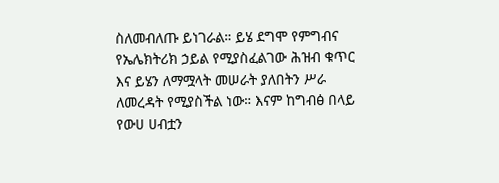ስለመብለጡ ይነገራል። ይሄ ደግሞ የምግብና የኤሌክትሪክ ኃይል የሚያስፈልገው ሕዝብ ቁጥር እና ይሄን ለማሟላት መሠራት ያለበትን ሥራ ለመረዳት የሚያስችል ነው። እናም ከግብፅ በላይ የውሀ ሀብቷን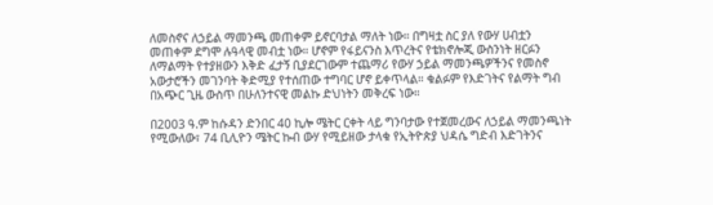ለመስኖና ለኃይል ማመንጫ መጠቀም ይኖርባታል ማለት ነው። በግዛቷ ስር ያለ የውሃ ሀብቷን መጠቀም ደግሞ ሉዓላዊ መብቷ ነው። ሆኖም የፋይናንስ እጥረትና የቴክኖሎጂ ውስንነት ዘርፉን ለማልማት የተያዘውን እቅድ ፈታኝ ቢያደርገውም ተጨማሪ የውሃ ኃይል ማመንጫዎችንና የመስኖ አውታሮችን መገንባት ቅድሚያ የተሰጠው ተግባር ሆኖ ይቀጥላል። ቁልፉም የእድገትና የልማት ግብ በአጭር ጊዜ ውስጥ በሁለንተናዊ መልኩ ድህነትን መቅረፍ ነው።

በ2003 ዓ.ም ከሱዳን ድንበር 40 ኪሎ ሜትር ርቀት ላይ ግንባታው የተጀመረውና ለኃይል ማመንጫነት የሚውለው፣ 74 ቢሊዮን ሜትር ኩብ ውሃ የሚይዘው ታላቁ የኢትዮጵያ ህዳሴ ግድብ እድገትንና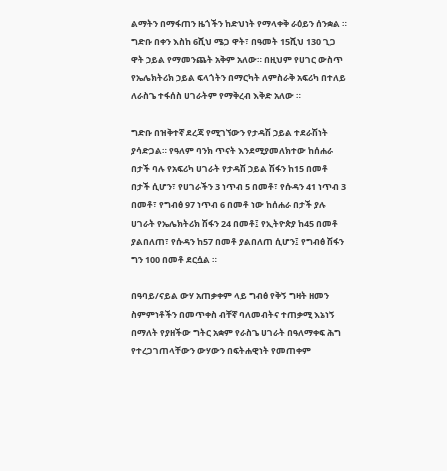ልማትን በማፋጠን ዜጎችን ከድህነት የማላቀቅ ራዕይን ሰንቋል ። ግድቡ በቀን እስከ 6ሺህ ሜጋ ዋት፣ በዓመት 15ሺህ 130 ጊጋ ዋት ኃይል የማመንጨት አቅም አለው። በዚህም የሀገር ውስጥ የኤሌክትሪክ ኃይል ፍላጎትን በማርካት ለምስራቅ አፍሪካ በተለይ ለራስጌ ተፋሰስ ሀገራትም የማቅረብ እቅድ አለው ።

ግድቡ በዝቅተኛ ደረጃ የሚገኘውን የታዳሽ ኃይል ተደራሽነት ያሳድጋል። የዓለም ባንክ ጥናት እንደሚያመለክተው ከሰሐራ በታች ባሉ የአፍሪካ ሀገራት የታዳሽ ኃይል ሽፋን ከ15 በመቶ በታች ሲሆን፣ የሀገራችን 3 ነጥብ 5 በመቶ፣ የሱዳን 41 ነጥብ 3 በመቶ፣ የግብፅ 97 ነጥብ 6 በመቶ ነው ከሰሐራ በታች ያሉ ሀገራት የኤሌክትሪክ ሽፋን 24 በመቶ፤ የኢትዮጵያ ከ45 በመቶ ያልበለጠ፣ የሱዳን ከ57 በመቶ ያልበለጠ ሲሆን፤ የግብፅ ሽፋን ግን 100 በመቶ ደርሷል ።

በዓባይ/ናይል ውሃ አጠቃቀም ላይ ግብፅ የቅኝ ግዛት ዘመን ስምምነቶችን በመጥቀስ ብቸኛ ባለመብትና ተጠቃሚ እኔነኝ በማለት የያዘችው ግትር አቋም የራስጌ ሀገራት በዓለማቀፍ ሕግ የተረጋገጠላቸውን ውሃውን በፍትሐዊነት የመጠቀም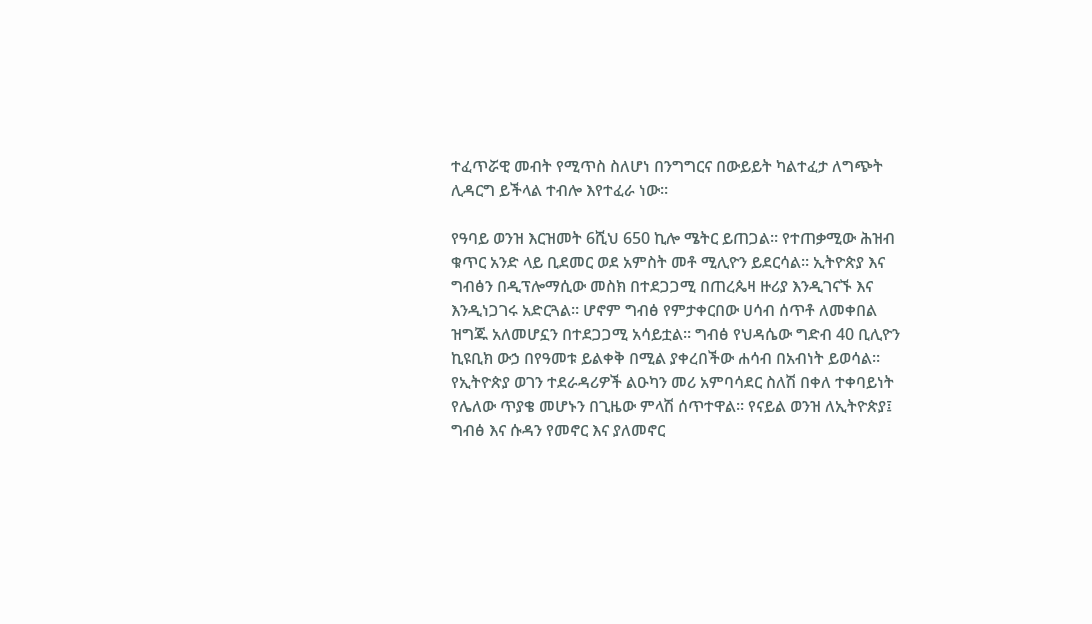ተፈጥሯዊ መብት የሚጥስ ስለሆነ በንግግርና በውይይት ካልተፈታ ለግጭት ሊዳርግ ይችላል ተብሎ እየተፈራ ነው።

የዓባይ ወንዝ እርዝመት 6ሺህ 650 ኪሎ ሜትር ይጠጋል። የተጠቃሚው ሕዝብ ቁጥር አንድ ላይ ቢደመር ወደ አምስት መቶ ሚሊዮን ይደርሳል። ኢትዮጵያ እና ግብፅን በዲፕሎማሲው መስክ በተደጋጋሚ በጠረጴዛ ዙሪያ እንዲገናኙ እና እንዲነጋገሩ አድርጓል። ሆኖም ግብፅ የምታቀርበው ሀሳብ ሰጥቶ ለመቀበል ዝግጁ አለመሆኗን በተደጋጋሚ አሳይቷል። ግብፅ የህዳሴው ግድብ 40 ቢሊዮን ኪዩቢክ ውኃ በየዓመቱ ይልቀቅ በሚል ያቀረበችው ሐሳብ በአብነት ይወሳል። የኢትዮጵያ ወገን ተደራዳሪዎች ልዑካን መሪ አምባሳደር ስለሽ በቀለ ተቀባይነት የሌለው ጥያቄ መሆኑን በጊዜው ምላሽ ሰጥተዋል። የናይል ወንዝ ለኢትዮጵያ፤ ግብፅ እና ሱዳን የመኖር እና ያለመኖር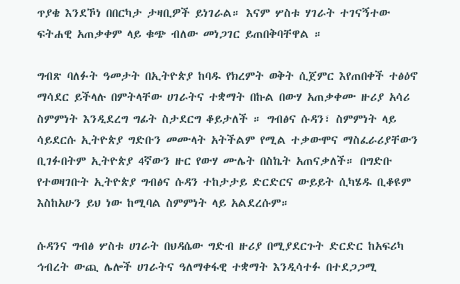ጥያቄ እንደኾነ በበርካታ ታዛቢዎች ይነገራል። እናም ሦስቱ ሃገራት ተገናኝተው ፍትሐዊ አጠቃቀም ላይ ቁጭ ብለው መነጋገር ይጠበቅባቸዋል ።

ግብጽ ባለፉት ዓመታት በኢትዮጵያ ከባዱ የክረምት ወቅት ሲጀምር እየጠበቀች ተፅዕኖ ማሳደር ይችላሉ በምትላቸው ሀገራትና ተቋማት በኩል በውሃ አጠቃቀሙ ዙሪያ አሳሪ ስምምነት እንዲደረግ ግፊት ስታደርግ ቆይታለች ። ግብፅና ሱዳን፣ ስምምነት ላይ ሳይደርሱ ኢትዮጵያ ግድቡን መሙላት አትችልም የሚል ተቃውሞና ማስፈራሪያቸውን ቢገፉበትም ኢትዮጵያ 4ኛውን ዙር የውሃ ሙሌት በስኬት አጠናቃለች። በግድቡ የተወዛገቡት ኢትዮጵያ ግብፅና ሱዳን ተከታታይ ድርድርና ውይይት ሲካሄዱ ቢቆዩም እስከአሁን ይህ ነው ከሚባል ስምምነት ላይ አልደረሱም።

ሱዳንና ግብፅ ሦስቱ ሀገራት በህዳሴው ግድብ ዙሪያ በሚያደርጉት ድርድር ከአፍሪካ ኅብረት ውጪ ሌሎች ሀገራትና ዓለማቀፋዊ ተቋማት እንዲሳተፉ በተደጋጋሚ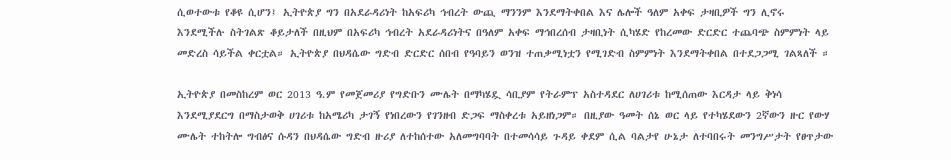ሲወተውቱ የቆዩ ሲሆን፤ ኢትዮጵያ ግን በአደራዳሪነት ከአፍሪካ ኅብረት ውጪ ማንንም እንደማትቀበል እና ሌሎች ዓለም አቀፍ ታዛቢዎች ግን ሊኖሩ እንደሚችሉ ስትገልጽ ቆይታለች በዚህም በአፍሪካ ኅብረት አደራዳሪነትና በዓለም አቀፍ ማኅበረሰብ ታዛቢነት ሲካሄድ የከረመው ድርድር ተጨባጭ ስምምነት ላይ መድረስ ሳይችል ቀርቷል። ኢትዮጵያ በህዳሴው ግድብ ድርድር ሰበብ የዓባይን ወንዝ ተጠቃሚነቷን የሚገድብ ስምምነት እንደማትቀበል በተደጋጋሚ ገልጻለች ።

ኢትዮጵያ በመስከረም ወር 2013 ዓ.ም የመጀመሪያ የግድቡን ሙሌት በማካሄዷ ሳቢያም የትራምፕ አስተዳደር ለሀገሪቱ ከሚሰጠው እርዳታ ላይ ቅነሳ እንደሚያደርግ በማስታወቅ ሀገሪቱ ከአሜሪካ ታገኝ የነበረውን የገንዘብ ድጋፍ ማስቀረቱ አይዘነጋም። በዚያው ዓመት ሰኔ ወር ላይ የተካሄደውን 2ኛውን ዙር የውሃ ሙሌት ተከትሎ ግብፅና ሱዳን በህዳሴው ግድብ ዙሪያ ለተከሰተው አለመግባባት በተመሳሳይ ጉዳይ ቀደም ሲል ባልታየ ሁኔታ ለተባበሩት መንግሥታት የፀጥታው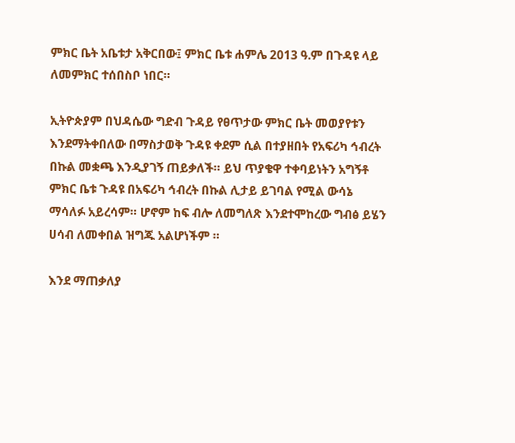ምክር ቤት አቤቱታ አቅርበው፤ ምክር ቤቱ ሐምሌ 2013 ዓ.ም በጉዳዩ ላይ ለመምክር ተሰበስቦ ነበር።

ኢትዮጵያም በህዳሴው ግድብ ጉዳይ የፀጥታው ምክር ቤት መወያየቱን እንደማትቀበለው በማስታወቅ ጉዳዩ ቀደም ሲል በተያዘበት የአፍሪካ ኅብረት በኩል መቋጫ እንዲያገኝ ጠይቃለች። ይህ ጥያቄዋ ተቀባይነትን አግኝቶ ምክር ቤቱ ጉዳዩ በአፍሪካ ኅብረት በኩል ሊታይ ይገባል የሚል ውሳኔ ማሳለፉ አይረሳም። ሆኖም ከፍ ብሎ ለመግለጽ እንደተሞከረው ግብፅ ይሄን ሀሳብ ለመቀበል ዝግጁ አልሆነችም ።

እንደ ማጠቃለያ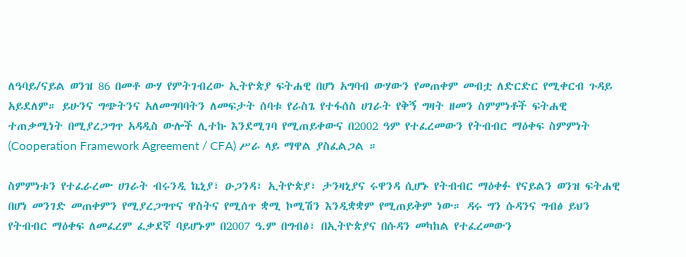ለዓባይ/ናይል ወንዝ 86 በመቶ ውሃ የምትገብረው ኢትዮጵያ ፍትሐዊ በሆነ አግባብ ውሃውን የመጠቀም መብቷ ለድርድር የሚቀርብ ጉዳይ አይደለም። ይሁንና ግጭትንና አለመግባባትን ለመፍታት ሰባቱ የራስጌ የተፋሰስ ሀገራት የቅኝ ግዛት ዘመን ስምምነቶች ፍትሐዊ ተጠቃሚነት በሚያረጋግጥ አዳዲስ ውሎች ሊተኩ እንደሚገባ የሚጠይቀውና በ2002 ዓም የተፈረመውን የትብብር ማዕቀፍ ስምምነት (Cooperation Framework Agreement / CFA) ሥራ ላይ ማዋል ያስፈልጋል ።

ስምምነቱን የተፈራረሙ ሀገራት ብሩንዲ ኬኒያ፣ ዑጋንዳ፣ ኢትዮጵያ፣ ታንዛኒያና ሩዋንዳ ሲሆኑ የትብብር ማዕቀፉ የናይልን ወንዝ ፍትሐዊ በሆነ መንገድ መጠቀምን የሚያረጋግጥና ዋስትና የሚሰጥ ቋሚ ኮሚሽን እንዲቋቋም የሚጠይቅም ነው። ዳሩ ግን ሱዳንና ግብፅ ይህን የትብብር ማዕቀፍ ለመፈረም ፈቃደኛ ባይሆኑም በ2007 ዓ.ም በግብፅ፣ በኢትዮጵያና በሱዳን መካከል የተፈረመውን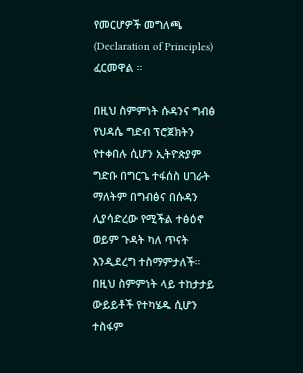የመርሆዎች መግለጫ (Declaration of Principles) ፈርመዋል ።

በዚህ ስምምነት ሱዳንና ግብፅ የህዳሴ ግድብ ፕሮጀክትን የተቀበሉ ሲሆን ኢትዮጵያም ግድቡ በግርጌ ተፋሰስ ሀገራት ማለትም በግብፅና በሱዳን ሊያሳድረው የሚችል ተፅዕኖ ወይም ጉዳት ካለ ጥናት እንዲደረግ ተስማምታለች። በዚህ ስምምነት ላይ ተከታታይ ውይይቶች የተካሄዱ ሲሆን ተስፋም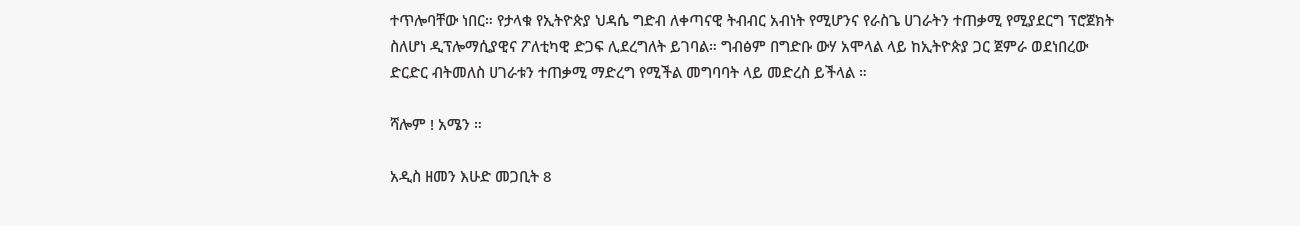ተጥሎባቸው ነበር። የታላቁ የኢትዮጵያ ህዳሴ ግድብ ለቀጣናዊ ትብብር አብነት የሚሆንና የራስጌ ሀገራትን ተጠቃሚ የሚያደርግ ፕሮጀክት ስለሆነ ዲፕሎማሲያዊና ፖለቲካዊ ድጋፍ ሊደረግለት ይገባል። ግብፅም በግድቡ ውሃ አሞላል ላይ ከኢትዮጵያ ጋር ጀምራ ወደነበረው ድርድር ብትመለስ ሀገራቱን ተጠቃሚ ማድረግ የሚችል መግባባት ላይ መድረስ ይችላል ።

ሻሎም ! አሜን ።

አዲስ ዘመን እሁድ መጋቢት 8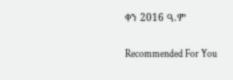ቀን 2016 ዓ.ም

Recommended For You